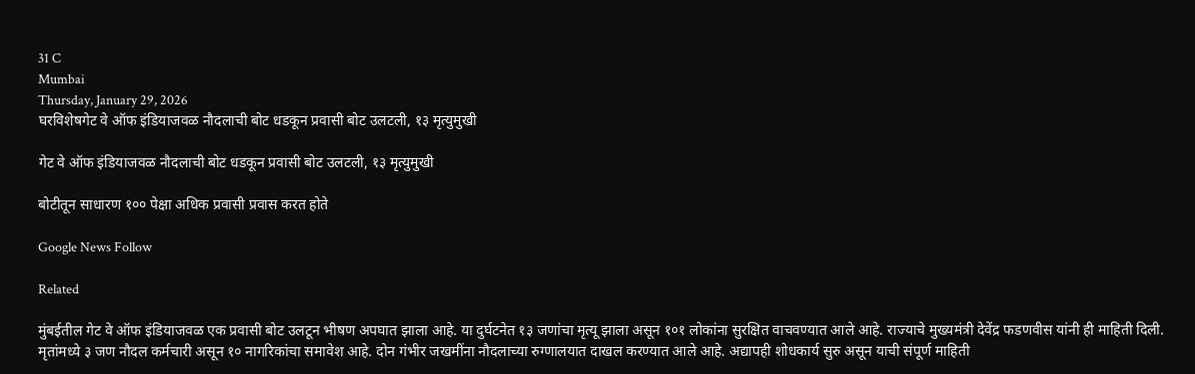31 C
Mumbai
Thursday, January 29, 2026
घरविशेषगेट वे ऑफ इंडियाजवळ नौदलाची बोट धडकून प्रवासी बोट उलटली, १३ मृत्युमुखी

गेट वे ऑफ इंडियाजवळ नौदलाची बोट धडकून प्रवासी बोट उलटली, १३ मृत्युमुखी

बोटीतून साधारण १०० पेक्षा अधिक प्रवासी प्रवास करत होते

Google News Follow

Related

मुंबईतील गेट वे ऑफ इंडियाजवळ एक प्रवासी बोट उलटून भीषण अपघात झाला आहे. या दुर्घटनेत १३ जणांचा मृत्यू झाला असून १०१ लोकांना सुरक्षित वाचवण्यात आले आहे. राज्याचे मुख्यमंत्री देवेंद्र फडणवीस यांनी ही माहिती दिली. मृतांमध्ये ३ जण नौदल कर्मचारी असून १० नागरिकांचा समावेश आहे. दोन गंभीर जखमींना नौदलाच्या रुग्णालयात दाखल करण्यात आले आहे. अद्यापही शोधकार्य सुरु असून याची संपूर्ण माहिती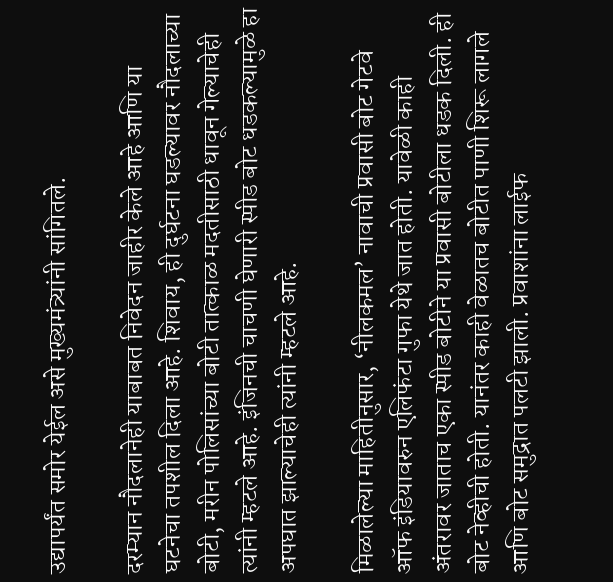उद्यापर्यंत समोर येईल असे मुख्यमंत्र्यांनी सांगितले.

दरम्यान नौदलानेही याबाबत निवेदन जाहीर केले आहे आणि या घटनेचा तपशील दिला आहे. शिवाय, ही दुर्घटना घडल्यावर नौदलाच्या बोटी, मरीन पोलिसांच्या बोटी तात्काळ मदतीसाठी धावून गेल्याचेही त्यांनी म्हटले आहे. इंजिनची चाचणी घेणारी स्पीड बोट धडकल्यामुळे हा अपघात झाल्याचेही त्यांनी म्हटले आहे.

मिळालेल्या माहितीनुसार, ‘नीलकमल’ नावाची प्रवासी बोट गेटवे ऑफ इंडियावरुन एलिफंटा गुफा येथे जात होती. यावेळी काही अंतरावर जाताच एका स्पीड बोटीने या प्रवासी बोटीला धडक दिली. ही बोट नेव्हीची होती. यानंतर काही वेळातच बोटीत पाणी शिरू लागले आणि बोट समुद्रात पलटी झाली. प्रवाशांना लाईफ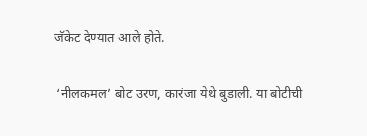जॅकेट देण्यात आले होते.

 ‘नीलकमल’ बोट उरण, कारंजा येथे बुडाली. या बोटीची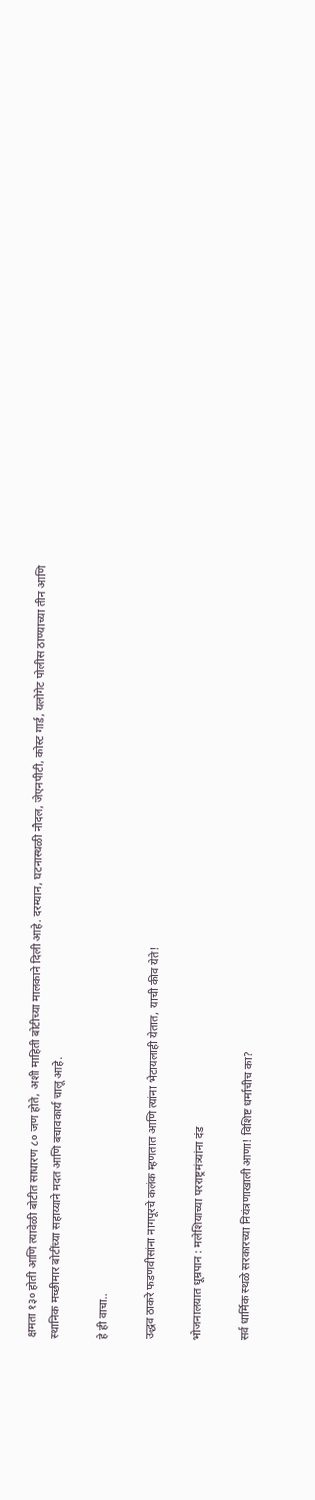क्षमता १३० होती आणि त्यावेळी बोटीत साधारण ८० जण होते, अशी माहिती बोटीच्या मालकाने दिली आहे. दरम्यान, घटनास्थळी नौदल, जेएनपीटी, कोस्ट गार्ड, यलोगेट पोलीस ठाण्याच्या तीन आणि स्थानिक मच्छीमार बोटींच्या सहाय्याने मदत आणि बचावकार्य चालू आहे.

हे ही वाचा..

उद्धव ठाकरे फडणवीसांना नागपूरचे कलंक म्हणतात आणि त्यांना भेटायलाही येतात, याची कीव येते!

भोजनालयात धूम्रपान : मलेशियाच्या परराष्ट्रमंत्र्यांना दंड

सर्व धार्मिक स्थळे सरकारच्या नियंत्रणाखाली आणा! विशिष्ट धर्माचीच का?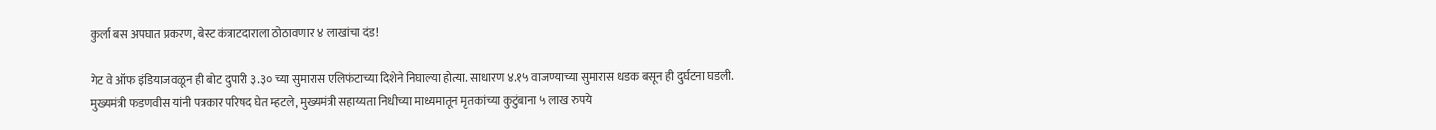कुर्ला बस अपघात प्रकरण, बेस्ट कंत्राटदाराला ठोठावणार ४ लाखांचा दंड!

गेट वे ऑफ इंडियाजवळून ही बोट दुपारी ३.३० च्या सुमारास एलिफंटाच्या दिशेने निघाल्या होत्या. साधारण ४.१५ वाजण्याच्या सुमारास धडक बसून ही दुर्घटना घडली. मुख्यमंत्री फडणवीस यांनी पत्रकार परिषद घेत म्हटले, मुख्यमंत्री सहाय्यता निधीच्या माध्यमातून मृतकांच्या कुटुंबाना ५ लाख रुपये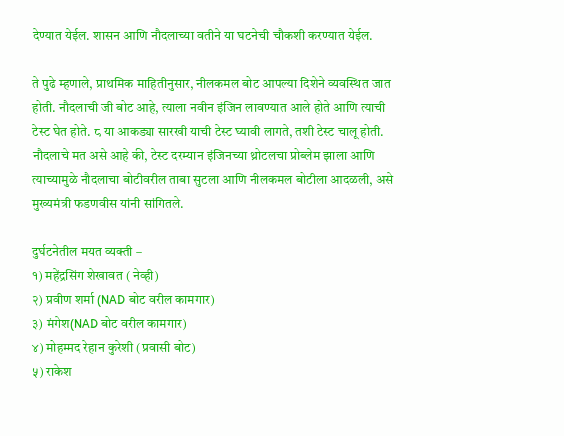देण्यात येईल. शासन आणि नौदलाच्या वतीने या घटनेची चौकशी करण्यात येईल.

ते पुढे म्हणाले, प्राथमिक माहितीनुसार, नीलकमल बोट आपल्या दिशेने व्यवस्थित जात होती. नौदलाची जी बोट आहे, त्याला नवीन इंजिन लावण्यात आले होते आणि त्याची टेस्ट घेत होते. ८ या आकड्या सारखी याची टेस्ट घ्यावी लागते, तशी टेस्ट चालू होती. नौदलाचे मत असे आहे की, टेस्ट दरम्यान इंजिनच्या थ्रोटलचा प्रोब्लेम झाला आणि त्याच्यामुळे नौदलाचा बोटीवरील ताबा सुटला आणि नीलकमल बोटीला आदळली, असे मुख्यमंत्री फडणवीस यांनी सांगितले.

दुर्घटनेतील मयत व्यक्ती –
१) महेंद्रसिंग शेखावत ( नेव्ही)
२) प्रवीण शर्मा (NAD बोट वरील कामगार)
३) मंगेश(NAD बोट वरील कामगार)
४) मोहम्मद रेहान कुरेशी (प्रवासी बोट)
५) राकेश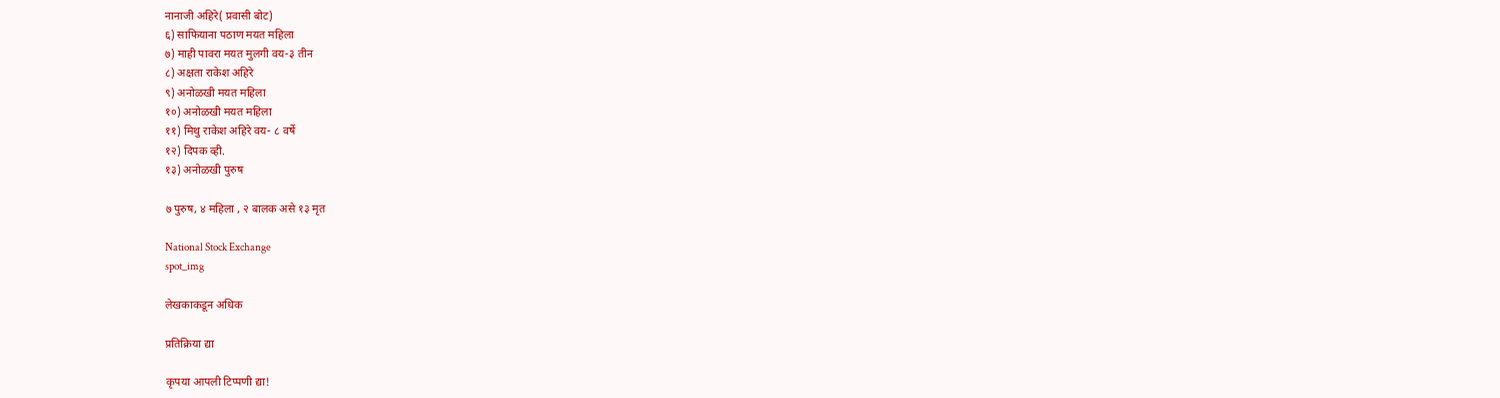नानाजी अहिरे( प्रवासी बोट)
६) साफियाना पठाण मयत महिला
७) माही पावरा मयत मुलगी वय-३ तीन
८) अक्षता राकेश अहिरे
९) अनोळखी मयत महिला
१०) अनोळखी मयत महिला
११) मिथु राकेश अहिरे वय- ८ वर्षे
१२) दिपक व्ही.
१३) अनोळखी पुरुष

७ पुरुष, ४ महिला , २ बालक असे १३ मृत

National Stock Exchange
spot_img

लेखकाकडून अधिक

प्रतिक्रिया द्या

कृपया आपली टिप्पणी द्या!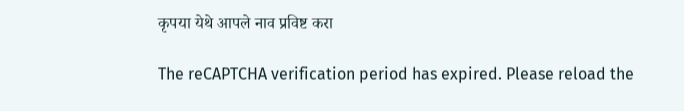कृपया येथे आपले नाव प्रविष्ट करा

The reCAPTCHA verification period has expired. Please reload the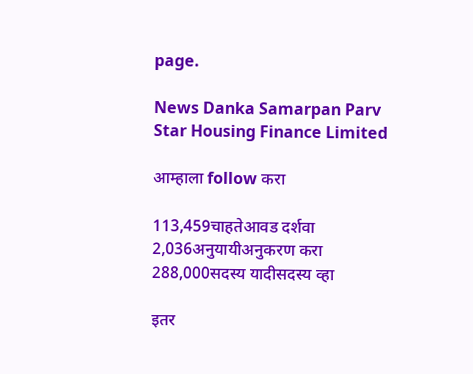page.

News Danka Samarpan Parv
Star Housing Finance Limited

आम्हाला follow करा

113,459चाहतेआवड दर्शवा
2,036अनुयायीअनुकरण करा
288,000सदस्य यादीसदस्य व्हा

इतर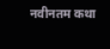नवीनतम कथा